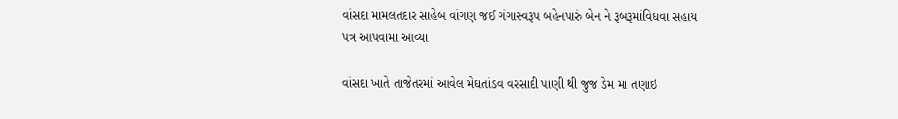વાંસદા મામલતદાર સાહેબ વાંગણ જઈ ગંગાસ્વરૂપ બહેનપારું બેન ને રૂબરૂમાંવિધવા સહાય પત્ર આપવામા આવ્યા

વાંસદા ખાતે તાજેતરમાં આવેલ મેઘતાંડવ વરસાદી પાણી થી જુજ ડેમ મા તણાઇ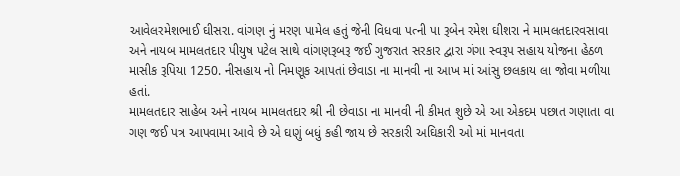આવેલરમેશભાઈ ઘીસરા. વાંગણ નું મરણ પામેલ હતું જેની વિધવા પત્ની પા રૂબેન રમેશ ઘીશરા ને મામલતદારવસાવા અને નાયબ મામલતદાર પીયુષ પટેલ સાથે વાંગણરૂબરૂ જઈ ગુજરાત સરકાર દ્વારા ગંગા સ્વરૂપ સહાય યોજના હેઠળ માસીક રૂપિયા 1250. નીસહાય નો નિમણૂક આપતાં છેવાડા ના માનવી ના આખ માં આંસુ છલકાય લા જોવા મળીયા હતાં.
મામલતદાર સાહેબ અને નાયબ મામલતદાર શ્રી ની છેવાડા ના માનવી ની કીમત શુછે એ આ એકદમ પછાત ગણાતા વા ગણ જઈ પત્ર આપવામા આવે છે એ ઘણું બધું કહી જાય છે સરકારી અઘિકારી ઓ માં માનવતા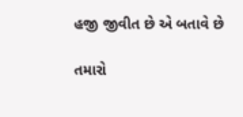હજી જીવીત છે એ બતાવે છે

તમારો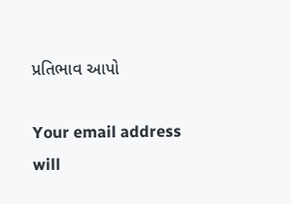પ્રતિભાવ આપો

Your email address will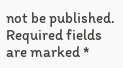not be published. Required fields are marked *